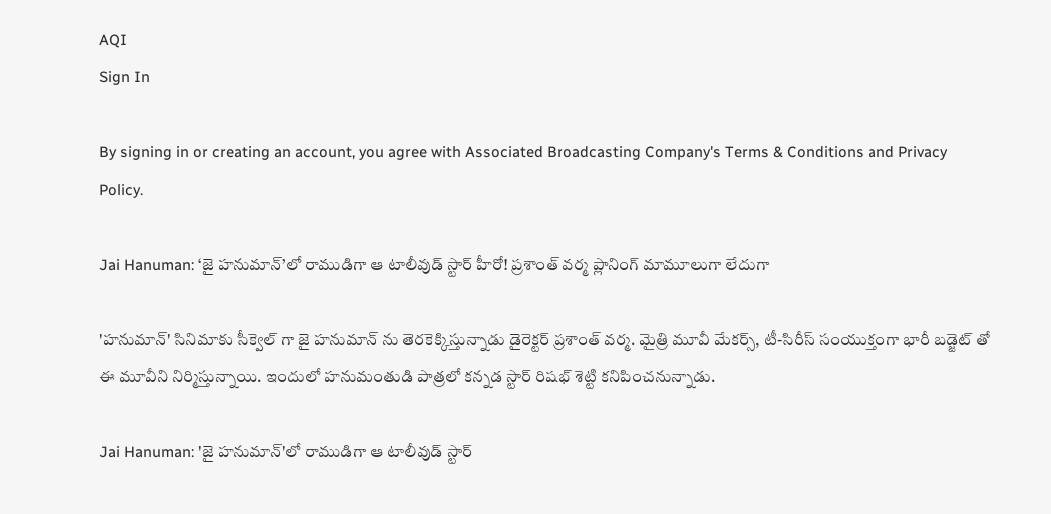AQI
Sign In

By signing in or creating an account, you agree with Associated Broadcasting Company's Terms & Conditions and Privacy Policy.

Jai Hanuman: ‘జై హనుమాన్’లో రాముడిగా ఆ టాలీవుడ్ స్టార్ హీరో! ప్రశాంత్ వర్మ ప్లానింగ్ మామూలుగా లేదుగా

'హనుమాన్' సినిమాకు సీక్వెల్ గా జై హనుమాన్ ను తెరకెక్కిస్తున్నాడు డైరెక్టర్ ప్రశాంత్ వర్మ. మైత్రి మూవీ మేకర్స్, టీ-సిరీస్ సంయుక్తంగా భారీ బడ్జెట్ తో ఈ మూవీని నిర్మిస్తున్నాయి. ఇందులో హనుమంతుడి పాత్రలో కన్నడ స్టార్ రిషభ్ శెట్టి కనిపించనున్నాడు.

Jai Hanuman: 'జై హనుమాన్'లో రాముడిగా ఆ టాలీవుడ్ స్టార్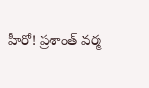హీరో! ప్రశాంత్ వర్మ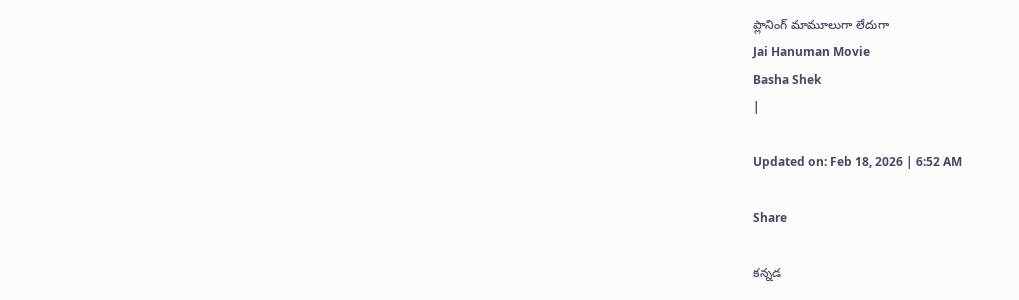ప్లానింగ్ మామూలుగా లేదుగా
Jai Hanuman Movie
Basha Shek
|

Updated on: Feb 18, 2026 | 6:52 AM

Share

కన్నడ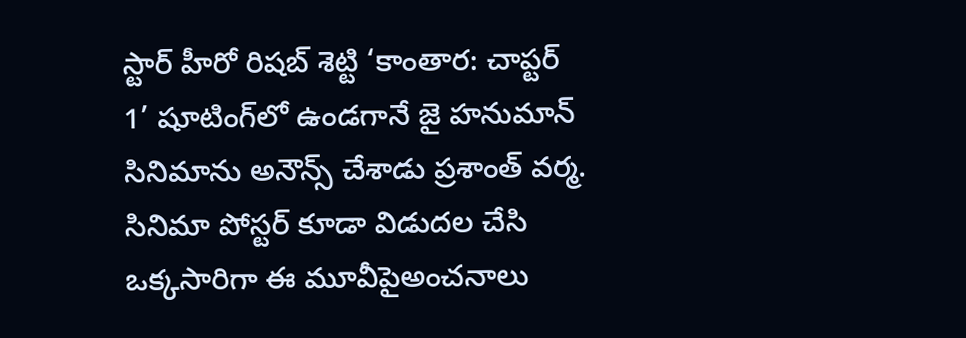స్టార్ హీరో రిషబ్ శెట్టి ‘కాంతార: చాప్టర్ 1’ షూటింగ్‌లో ఉండగానే జై హనుమాన్ సినిమాను అనౌన్స్ చేశాడు ప్రశాంత్ వర్మ. సినిమా పోస్టర్ కూడా విడుదల చేసి ఒక్కసారిగా ఈ మూవీపైఅంచనాలు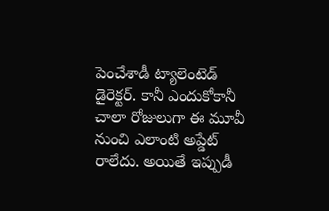పెంచేశాడీ ట్యాలెంటెడ్ డైరెక్టర్. కానీ ఎందుకోకానీ చాలా రోజులుగా ఈ మూవీ నుంచి ఎలాంటి అప్డేట్ రాలేదు. అయితే ఇప్పుడీ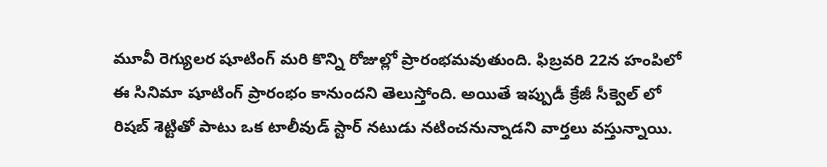మూవీ రెగ్యులర షూటింగ్ మరి కొన్ని రోజుల్లో ప్రారంభమవుతుంది. ఫిబ్రవరి 22న హంపిలో ఈ సినిమా షూటింగ్ ప్రారంభం కానుందని తెలుస్తోంది. అయితే ఇప్పుడీ క్రేజీ సీక్వెల్ లో రిషబ్ శెట్టితో పాటు ఒక టాలీవుడ్ స్టార్ నటుడు నటించనున్నాడని వార్తలు వస్తున్నాయి.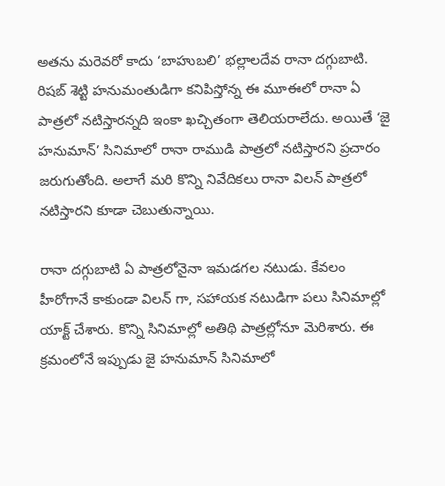అతను మరెవరో కాదు ‘బాహుబలి’ భల్లాలదేవ రానా దగ్గుబాటి. రిషబ్ శెట్టి హనుమంతుడిగా కనిపిస్తోన్న ఈ మూఈలో రానా ఏ పాత్రలో నటిస్తారన్నది ఇంకా ఖచ్చితంగా తెలియరాలేదు. అయితే ‘జై హనుమాన్’ సినిమాలో రానా రాముడి పాత్రలో నటిస్తారని ప్రచారం జరుగుతోంది. అలాగే మరి కొన్ని నివేదికలు రానా విలన్ పాత్రలో నటిస్తారని కూడా చెబుతున్నాయి.

రానా దగ్గుబాటి ఏ పాత్రలోనైనా ఇమడగల నటుడు. కేవలం హీరోగానే కాకుండా విలన్ గా, సహాయక నటుడిగా పలు సినిమాల్లో యాక్ట్ చేశారు. కొన్ని సినిమాల్లో అతిథి పాత్రల్లోనూ మెరిశారు. ఈ క్రమంలోనే ఇప్పుడు జై హనుమాన్ సినిమాలో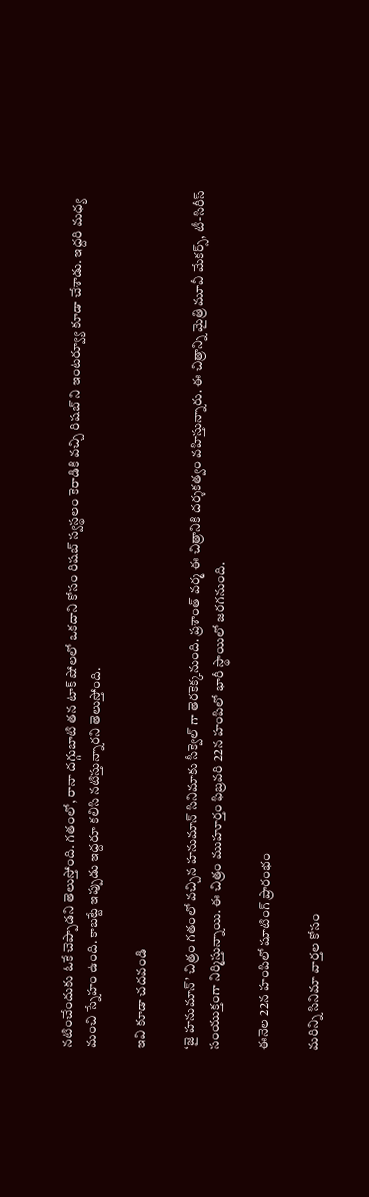నటించేందుకు ఓకే చెప్పాడని తెలుస్తోంది. గతంలో, రానా దగ్గుబాటి తన టాక్ షోలలో ఒకదాని కోసం రిషబ్ స్వస్థలం కెరాడికి వచ్చి రిషబ్ ని ఇంటర్వ్యూ కూడా చేశాడు. ఇద్దరి మధ్య మంచి స్నేహం ఉంది. కాబట్టే ఇప్పుడు ఇద్దరూ కలిసి నటిస్తున్నారని తెలుస్తోంది.

ఇవి కూడా చదవండి

‘జై హనుమాన్’ చిత్రం గతంలో వచ్చిన హనుమాన్ సినిమాకు సీక్వెల్ గా తెరకెక్కనుంది. ప్రశాంత్ వర్మ ఈ చిత్రానికి దర్శకత్వం వహిస్తున్నారు. ఈ చిత్రాన్ని మైత్రి మూవీ మేకర్స్, టీ-సిరీస్ సంయుక్తంగా నిర్మిస్తున్నాయి. ఈ చిత్రం ముహూర్తం ఫిబ్రవరి 22న హంపిలో భారీ స్థాయిలో జరగనుంది.

ఈనెల 22న హంపిలో షూటింగ్ ప్రారంభం

మరిన్ని సినిమా వార్తల కోసం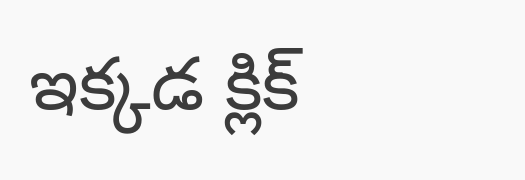ఇక్కడ క్లిక్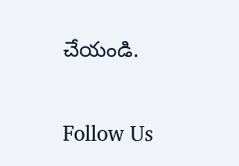చేయండి.

Follow Us